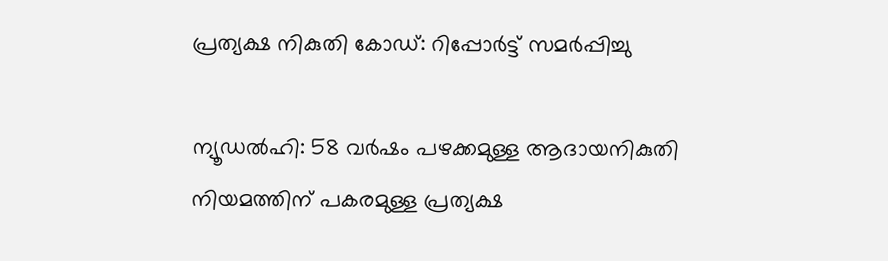പ്രത്യക്ഷ നികുതി കോഡ്: റിപ്പോർട്ട് സമർപ്പിച്ചു

ന്യൂഡൽഹി: 58 വർഷം പഴക്കമുള്ള ആദായനികുതി നിയമത്തിന് പകരമുള്ള പ്രത്യക്ഷ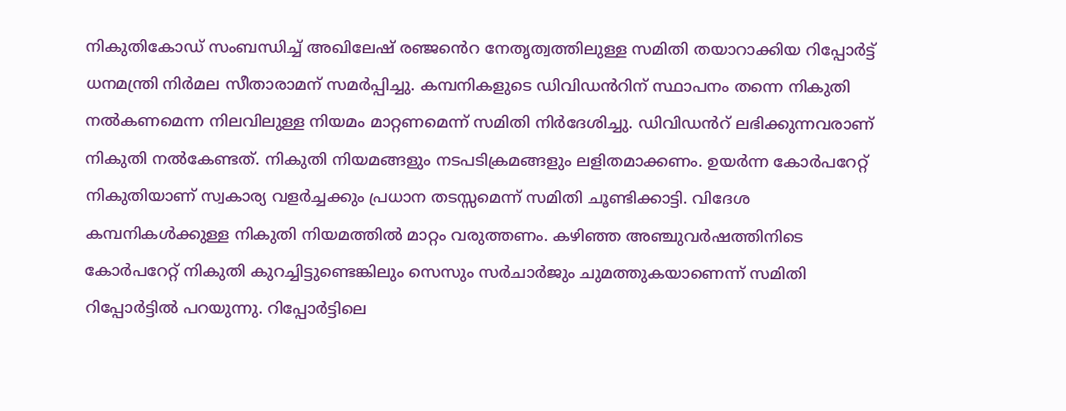നികുതികോഡ് സംബന്ധിച്ച് അഖിലേഷ് രഞ്ജൻെറ നേതൃത്വത്തിലുള്ള സമിതി തയാറാക്കിയ റിപ്പോർട്ട് ധനമന്ത്രി നിർമല സീതാരാമന് സമർപ്പിച്ചു. കമ്പനികളുടെ ഡിവിഡൻറിന് സ്ഥാപനം തന്നെ നികുതി നൽകണമെന്ന നിലവിലുള്ള നിയമം മാറ്റണമെന്ന് സമിതി നിർദേശിച്ചു. ഡിവിഡൻറ് ലഭിക്കുന്നവരാണ് നികുതി നൽകേണ്ടത്. നികുതി നിയമങ്ങളും നടപടിക്രമങ്ങളും ലളിതമാക്കണം. ഉയർന്ന കോർപറേറ്റ് നികുതിയാണ് സ്വകാര്യ വളർച്ചക്കും പ്രധാന തടസ്സമെന്ന് സമിതി ചൂണ്ടിക്കാട്ടി. വിദേശ കമ്പനികൾക്കുള്ള നികുതി നിയമത്തിൽ മാറ്റം വരുത്തണം. കഴിഞ്ഞ അഞ്ചുവർഷത്തിനിടെ കോർപറേറ്റ് നികുതി കുറച്ചിട്ടുണ്ടെങ്കിലും സെസും സർചാർജും ചുമത്തുകയാണെന്ന് സമിതി റിപ്പോർട്ടിൽ പറയുന്നു. റിപ്പോർട്ടിലെ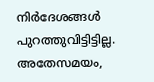നിർദേശങ്ങൾ പുറത്തുവിട്ടിട്ടില്ല. അതേസമയം,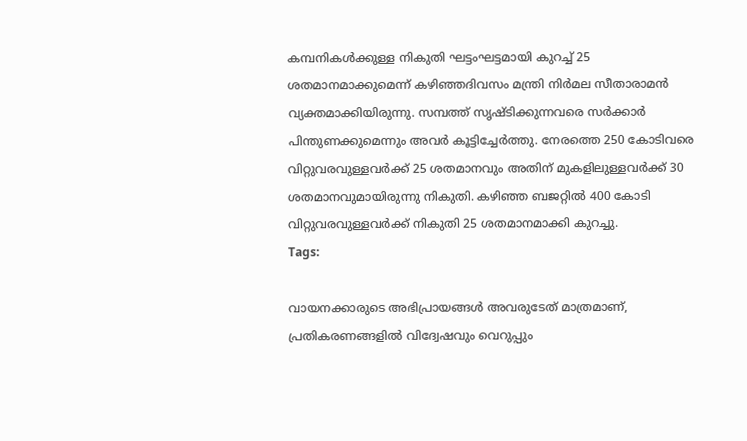കമ്പനികൾക്കുള്ള നികുതി ഘട്ടംഘട്ടമായി കുറച്ച് 25 ശതമാനമാക്കുമെന്ന് കഴിഞ്ഞദിവസം മന്ത്രി നിർമല സീതാരാമൻ വ്യക്തമാക്കിയിരുന്നു. സമ്പത്ത് സൃഷ്ടിക്കുന്നവരെ സർക്കാർ പിന്തുണക്കുമെന്നും അവർ കൂട്ടിച്ചേർത്തു. നേരത്തെ 250 കോടിവരെ വിറ്റുവരവുള്ളവർക്ക് 25 ശതമാനവും അതിന് മുകളിലുള്ളവർക്ക് 30 ശതമാനവുമായിരുന്നു നികുതി. കഴിഞ്ഞ ബജറ്റിൽ 400 കോടി വിറ്റുവരവുള്ളവർക്ക് നികുതി 25 ശതമാനമാക്കി കുറച്ചു.
Tags:

വായനക്കാരുടെ അഭിപ്രായങ്ങള്‍ അവരുടേത് മാത്രമാണ്, പ്രതികരണങ്ങളിൽ വിദ്വേഷവും വെറുപ്പും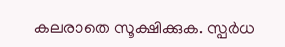കലരാതെ സൂക്ഷിക്കുക. സ്പർധ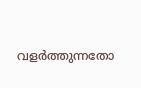വളർത്തുന്നതോ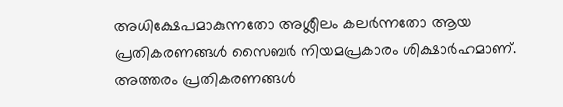അധിക്ഷേപമാകുന്നതോ അശ്ലീലം കലർന്നതോ ആയ പ്രതികരണങ്ങൾ സൈബർ നിയമപ്രകാരം ശിക്ഷാർഹമാണ്. അത്തരം പ്രതികരണങ്ങൾ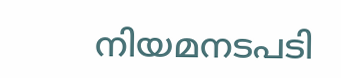നിയമനടപടി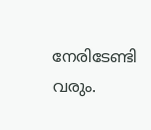നേരിടേണ്ടി വരും.